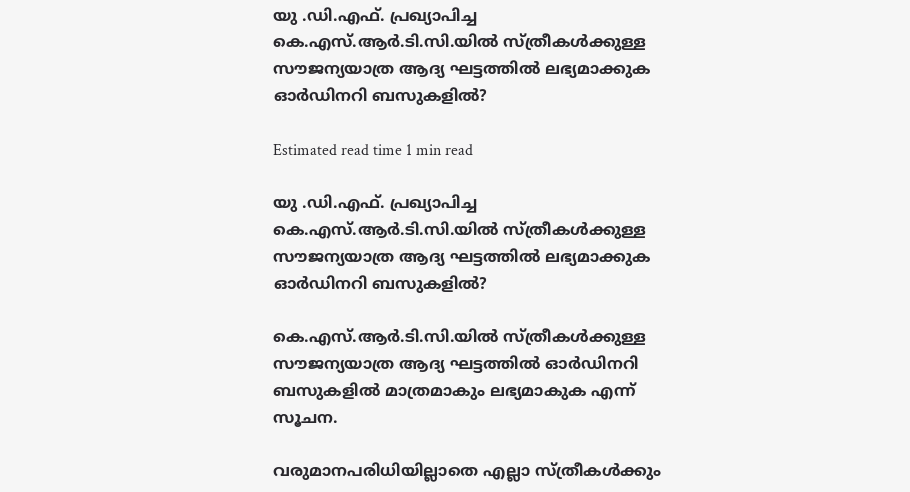യു .ഡി.എഫ്. പ്രഖ്യാപിച്ച കെ.എസ്.ആർ.ടി.സി.യില്‍ സ്ത്രീകള്‍ക്കുള്ള സൗജന്യയാത്ര ആദ്യ ഘട്ടത്തിൽ ലഭ്യമാക്കുക ഓർഡിനറി ബസുകളില്‍?

Estimated read time 1 min read

യു .ഡി.എഫ്. പ്രഖ്യാപിച്ച കെ.എസ്.ആർ.ടി.സി.യില്‍ സ്ത്രീകള്‍ക്കുള്ള സൗജന്യയാത്ര ആദ്യ ഘട്ടത്തിൽ ലഭ്യമാക്കുക ഓർഡിനറി ബസുകളില്‍?

കെ.എസ്.ആർ.ടി.സി.യില്‍ സ്ത്രീകള്‍ക്കുള്ള സൗജന്യയാത്ര ആദ്യ ഘട്ടത്തിൽ ഓർഡിനറി ബസുകളില്‍ മാത്രമാകും ലഭ്യമാകുക എന്ന് സൂചന.

വരുമാനപരിധിയില്ലാതെ എല്ലാ സ്ത്രീകള്‍ക്കും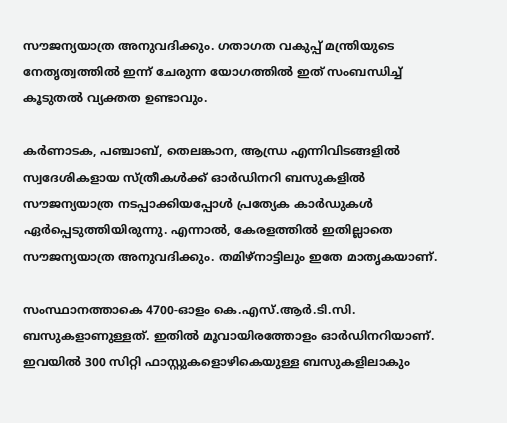സൗജന്യയാത്ര അനുവദിക്കും. ഗതാഗത വകുപ്പ് മന്ത്രിയുടെ നേതൃത്വത്തിൽ ഇന്ന് ചേരുന്ന യോഗത്തിൽ ഇത് സംബന്ധിച്ച് കൂടുതൽ വ്യക്തത ഉണ്ടാവും.

കർണാടക, പഞ്ചാബ്, തെലങ്കാന, ആന്ധ്ര എന്നിവിടങ്ങളില്‍ സ്വദേശികളായ സ്ത്രീകള്‍ക്ക് ഓർഡിനറി ബസുകളില്‍ സൗജന്യയാത്ര നടപ്പാക്കിയപ്പോള്‍ പ്രത്യേക കാർഡുകള്‍ ഏർപ്പെടുത്തിയിരുന്നു. എന്നാല്‍, കേരളത്തില്‍ ഇതില്ലാതെ സൗജന്യയാത്ര അനുവദിക്കും. തമിഴ്‌നാട്ടിലും ഇതേ മാതൃകയാണ്.

സംസ്ഥാനത്താകെ 4700-ഓളം കെ.എസ്.ആർ.ടി.സി. ബസുകളാണുള്ളത്. ഇതില്‍ മൂവായിരത്തോളം ഓർഡിനറിയാണ്. ഇവയില്‍ 300 സിറ്റി ഫാസ്റ്റുകളൊഴികെയുള്ള ബസുകളിലാകും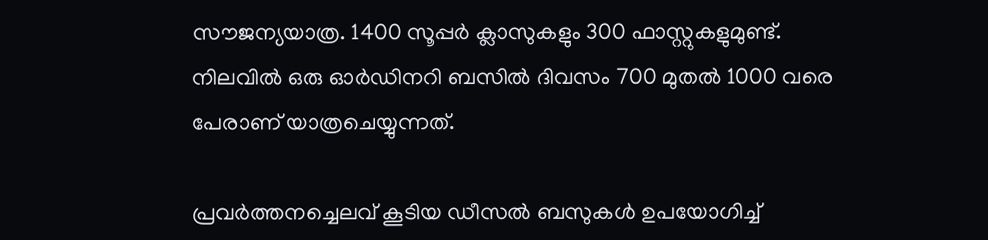സൗജന്യയാത്ര. 1400 സൂപ്പർ ക്ലാസുകളും 300 ഫാസ്റ്റുകളുമുണ്ട്. നിലവില്‍ ഒരു ഓർഡിനറി ബസില്‍ ദിവസം 700 മുതല്‍ 1000 വരെ പേരാണ് യാത്രചെയ്യുന്നത്.

പ്രവർത്തനച്ചെലവ് കൂടിയ ഡീസല്‍ ബസുകള്‍ ഉപയോഗിച്ച്‌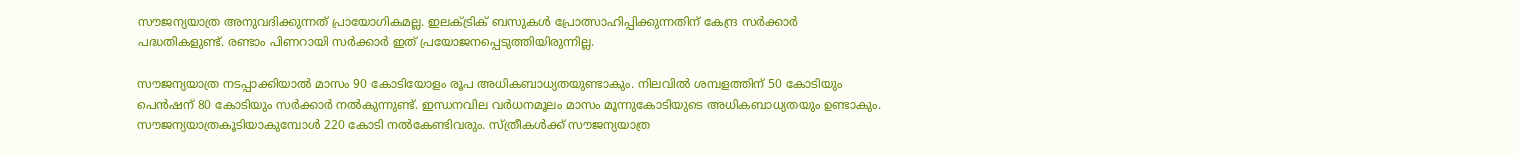സൗജന്യയാത്ര അനുവദിക്കുന്നത് പ്രായോഗികമല്ല. ഇലക്‌ട്രിക് ബസുകള്‍ പ്രോത്സാഹിപ്പിക്കുന്നതിന് കേന്ദ്ര സർക്കാർ പദ്ധതികളുണ്ട്. രണ്ടാം പിണറായി സർക്കാർ ഇത് പ്രയോജനപ്പെടുത്തിയിരുന്നില്ല.

സൗജന്യയാത്ര നടപ്പാക്കിയാല്‍ മാസം 90 കോടിയോളം രൂപ അധികബാധ്യതയുണ്ടാകും. നിലവില്‍ ശമ്പളത്തിന് 50 കോടിയും പെൻഷന് 80 കോടിയും സർക്കാർ നല്‍കുന്നുണ്ട്. ഇന്ധനവില വർധനമൂലം മാസം മൂന്നുകോടിയുടെ അധികബാധ്യതയും ഉണ്ടാകും. സൗജന്യയാത്രകൂടിയാകുമ്പോള്‍ 220 കോടി നല്‍കേണ്ടിവരും. സ്ത്രീകള്‍ക്ക് സൗജന്യയാത്ര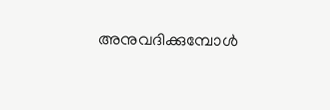അനുവദിക്കുമ്പോള്‍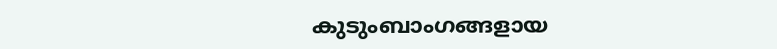കുടുംബാംഗങ്ങളായ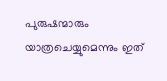പുരുഷന്മാരും യാത്രചെയ്യുമെന്നും ഇത്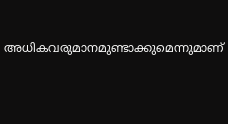അധികവരുമാനമുണ്ടാക്കുമെന്നുമാണ്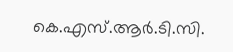കെ.എസ്.ആർ.ടി.സി.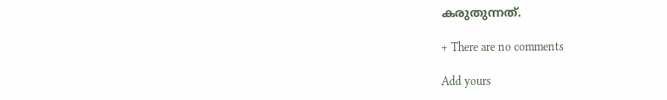കരുതുന്നത്.

+ There are no comments

Add yours